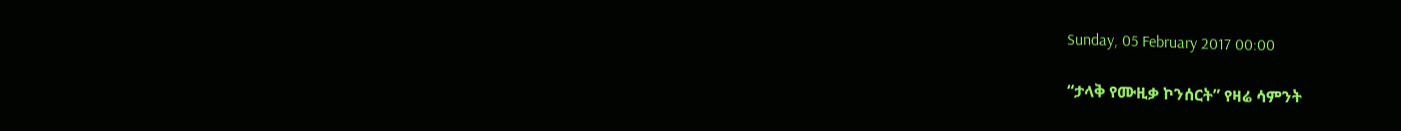Sunday, 05 February 2017 00:00

“ታላቅ የሙዚቃ ኮንሰርት” የዛሬ ሳምንት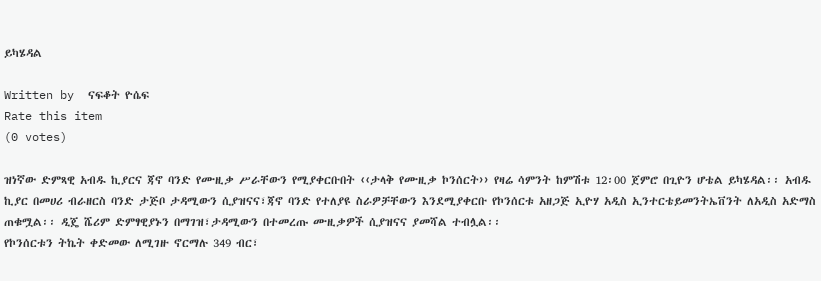ይካሄዳል

Written by  ናፍቆት ዮሴፍ
Rate this item
(0 votes)

ዝነኛው ድምጻዊ አብዱ ኪያርና ጃኖ ባንድ የሙዚቃ ሥራቸውን የሚያቀርቡበት ‹‹ታላቅ የሙዚቃ ኮንሰርት›› የዛሬ ሳምንት ከምሽቱ 12፡00 ጀምሮ በጊዮን ሆቴል ይካሄዳል፡፡ አብዱ ኪያር በመሀሪ ብራዘርስ ባንድ ታጅቦ ታዳሚውን ሲያዝናና፣ጃኖ ባንድ የተለያዩ ስራዎቻቸውን እንደሚያቀርቡ የኮንሰርቱ አዘጋጅ ኢዮሃ አዲስ ኢንተርቴይመንትኤቨንት ለአዲስ አድማስ ጠቁሟል፡፡ ዲጄ ሼሪም ድምፃዊያኑን በማገዝ፣ታዳሚውን በተመረጡ ሙዚቃዎች ሲያዝናና ያመሻል ተብሏል፡፡
የኮንሰርቱን ትኬት ቀድመው ለሚገዙ ኖርማሉ 349 ብር፣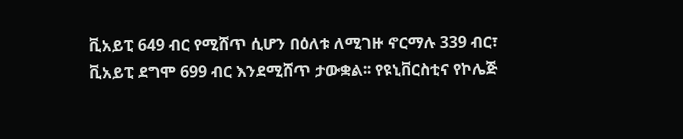ቪአይፒ 649 ብር የሚሸጥ ሲሆን በዕለቱ ለሚገዙ ኖርማሉ 339 ብር፣ ቪአይፒ ደግሞ 699 ብር እንደሚሸጥ ታውቋል፡፡ የዩኒቨርስቲና የኮሌጅ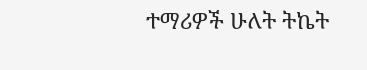ተማሪዎች ሁለት ትኬት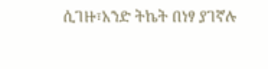ሲገዙ፣አንድ ትኬት በነፃ ያገኛሉ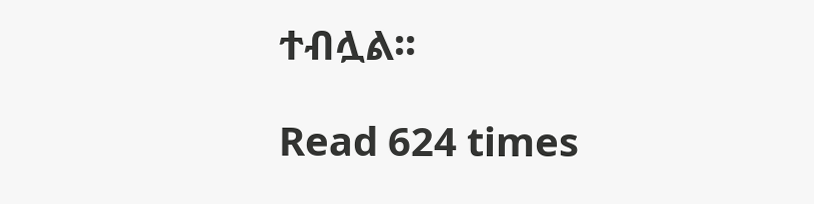ተብሏል፡፡

Read 624 times